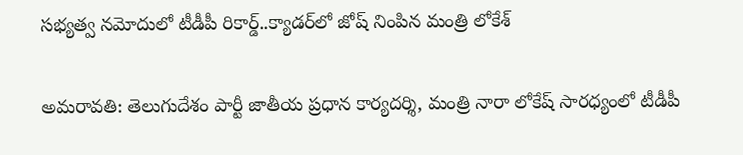సభ్యత్వ నమోదులో టీడీపీ రికార్డ్..క్యాడర్‌లో జోష్ నింపిన మంత్రి లోకేశ్

అమరావతి: తెలుగుదేశం పార్టీ జాతీయ ప్రధాన కార్యదర్శి, మంత్రి నారా లోకేష్ సారధ్యంలో టీడీపీ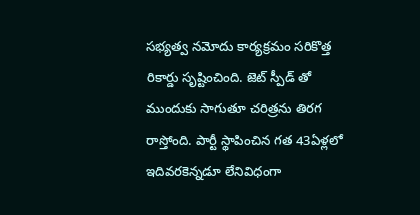సభ్యత్వ నమోదు కార్యక్రమం సరికొత్త రికార్డు సృష్టించింది. జెట్ స్పీడ్ తో ముందుకు సాగుతూ చరిత్రను తిరగ రాస్తోంది. పార్టీ స్థాపించిన గత 43ఏళ్లలో ఇదివరకెన్నడూ లేనివిధంగా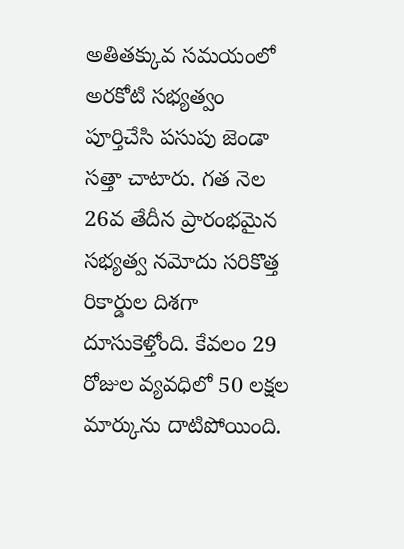అతితక్కువ సమయంలో అరకోటి సభ్యత్వం పూర్తిచేసి పసుపు జెండా సత్తా చాటారు. గత నెల 26వ తేదీన ప్రారంభమైన సభ్యత్వ నమోదు సరికొత్త రికార్డుల దిశగా దూసుకెళ్తోంది. కేవలం 29 రోజుల వ్యవధిలో 50 లక్షల మార్కును దాటిపోయింది.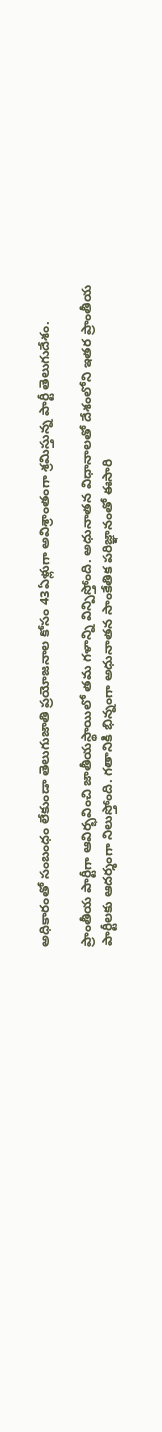అధికారంతో సంబంధం లేకుండా తెలుగుజాతి ప్రయోజనాల కోసం 43ఏళ్లుగా అవిశ్రాంతంగా శ్రమిస్తున్న పార్టీ తెలుగుదేశం.

ప్రాంతీయ పార్టీగా ఆవిర్భవించి జాతీయస్థాయిలో తమ గళాన్ని విన్పిస్తోంది. అధునాతన విధానాలతో దేశంలోని ఇతర ప్రాంతీయ పార్టీలకు ఆదర్శంగా నిలుస్తోంది. గతానికి భిన్నంగా అధునాతన సాంకేతిక పరిజ్ఞానంతో ఈసారి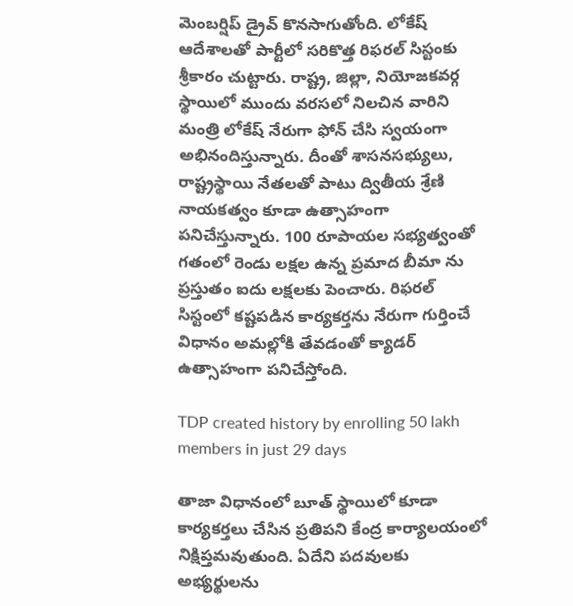మెంబర్షిప్ డ్రైవ్ కొనసాగుతోంది. లోకేష్ ఆదేశాలతో పార్టీలో సరికొత్త రిఫరల్ సిస్టంకు శ్రీకారం చుట్టారు. రాష్ట్ర, జిల్లా, నియోజకవర్గ స్థాయిలో ముందు వరసలో నిలచిన వారిని మంత్రి లోకేష్ నేరుగా ఫోన్ చేసి స్వయంగా అభినందిస్తున్నారు. దీంతో శాసనసభ్యులు, రాష్ట్రస్థాయి నేతలతో పాటు ద్వితీయ శ్రేణి నాయకత్వం కూడా ఉత్సాహంగా పనిచేస్తున్నారు. 100 రూపాయల సభ్యత్వంతో గతంలో రెండు లక్షల ఉన్న ప్రమాద బీమా ను ప్రస్తుతం ఐదు లక్షలకు పెంచారు. రిఫరల్ సిస్టంలో కష్టపడిన కార్యకర్తను నేరుగా గుర్తించే విధానం అమల్లోకి తేవడంతో క్యాడర్ ఉత్సాహంగా పనిచేస్తోంది.

TDP created history by enrolling 50 lakh members in just 29 days

తాజా విధానంలో బూత్ స్థాయిలో కూడా కార్యకర్తలు చేసిన ప్రతిపని కేంద్ర కార్యాలయంలో నిక్షిప్తమవుతుంది. ఏదేని పదవులకు అభ్యర్థులను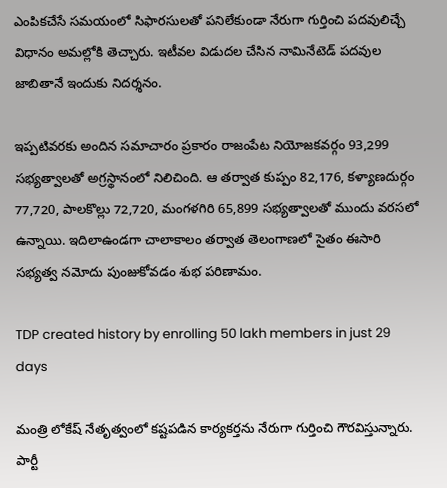ఎంపికచేసే సమయంలో సిఫారసులతో పనిలేకుండా నేరుగా గుర్తించి పదవులిచ్చే విధానం అమల్లోకి తెచ్చారు. ఇటీవల విడుదల చేసిన నామినేటెడ్ పదవుల జాబితానే ఇందుకు నిదర్శనం.

ఇప్పటివరకు అందిన సమాచారం ప్రకారం రాజంపేట నియోజకవర్గం 93,299 సభ్యత్వాలతో అగ్రస్థానంలో నిలిచింది. ఆ తర్వాత కుప్పం 82,176, కళ్యాణదుర్గం 77,720, పాలకొల్లు 72,720, మంగళగిరి 65,899 సభ్యత్వాలతో ముందు వరసలో ఉన్నాయి. ఇదిలాఉండగా చాలాకాలం తర్వాత తెలంగాణలో సైతం ఈసారి సభ్యత్వ నమోదు పుంజుకోవడం శుభ పరిణామం.

TDP created history by enrolling 50 lakh members in just 29 days

మంత్రి లోకేష్ నేతృత్వంలో కష్టపడిన కార్యకర్తను నేరుగా గుర్తించి గౌరవిస్తున్నారు. పార్టీ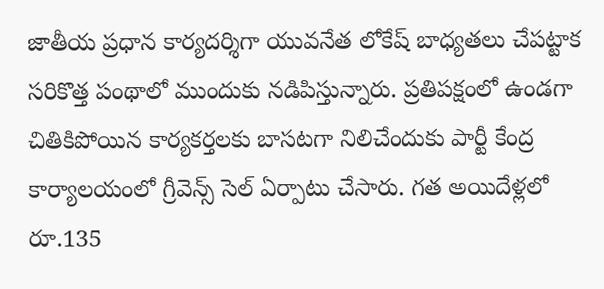జాతీయ ప్రధాన కార్యదర్శిగా యువనేత లోకేష్ బాధ్యతలు చేపట్టాక సరికొత్త పంథాలో ముందుకు నడిపిస్తున్నారు. ప్రతిపక్షంలో ఉండగా చితికిపోయిన కార్యకర్తలకు బాసటగా నిలిచేందుకు పార్టీ కేంద్ర కార్యాలయంలో గ్రీవెన్స్ సెల్ ఏర్పాటు చేసారు. గత అయిదేళ్లలో రూ.135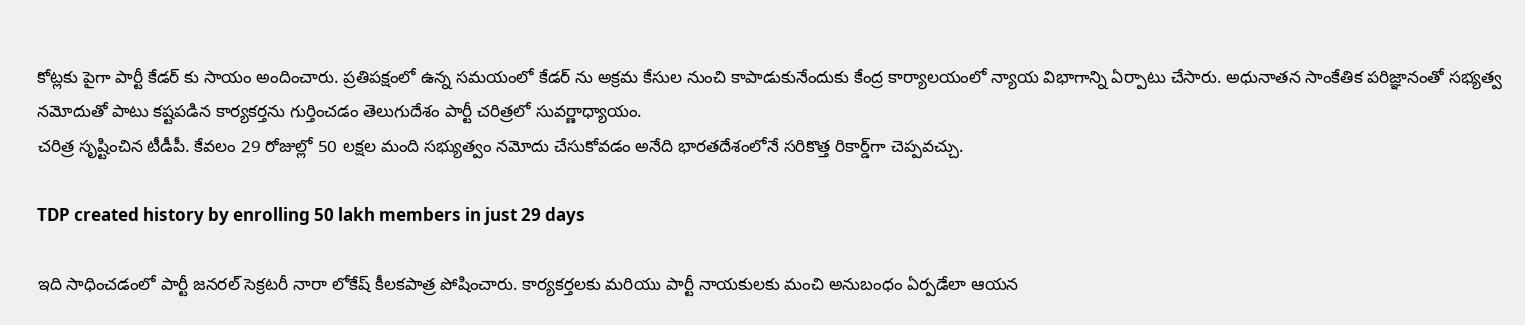కోట్లకు పైగా పార్టీ కేడర్ కు సాయం అందించారు. ప్రతిపక్షంలో ఉన్న సమయంలో కేడర్ ను అక్రమ కేసుల నుంచి కాపాడుకునేందుకు కేంద్ర కార్యాలయంలో న్యాయ విభాగాన్ని ఏర్పాటు చేసారు. అధునాతన సాంకేతిక పరిజ్ఞానంతో సభ్యత్వ నమోదుతో పాటు కష్టపడిన కార్యకర్తను గుర్తించడం తెలుగుదేశం పార్టీ చరిత్రలో సువర్ణాధ్యాయం.
చరిత్ర సృష్టించిన టీడీపీ. కేవలం 29 రోజుల్లో 50 లక్షల మంది సభ్యుత్వం నమోదు చేసుకోవడం అనేది భారతదేశంలోనే సరికొత్త రికార్డ్‌గా చెప్పవచ్చు.

TDP created history by enrolling 50 lakh members in just 29 days

ఇది సాధించడంలో పార్టీ జనరల్ సెక్రటరీ నారా లోకేష్ కీలకపాత్ర పోషించారు. కార్యకర్తలకు మరియు పార్టీ నాయకులకు మంచి అనుబంధం ఏర్పడేలా ఆయన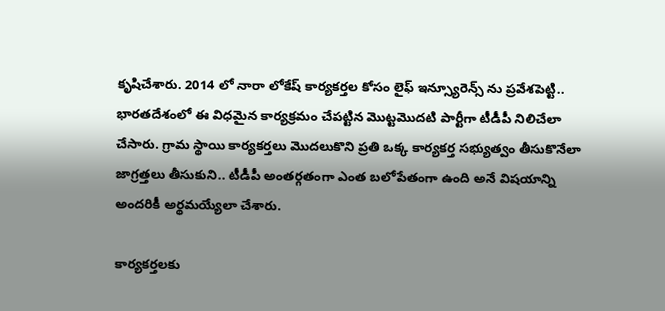కృషిచేశారు. 2014 లో నారా లోకేష్ కార్యకర్తల కోసం లైఫ్ ఇన్స్యూరెన్స్ ను ప్రవేశపెట్టి.. భారతదేశంలో ఈ విధమైన కార్యక్రమం చేపట్టిన మొట్టమొదటి పార్టీగా టీడీపీ నిలిచేలా చేసారు. గ్రామ స్థాయి కార్యకర్తలు మొదలుకొని ప్రతి ఒక్క కార్యకర్త సభ్యుత్వం తీసుకొనేలా జాగ్రత్తలు తీసుకుని.. టీడీపీ అంతర్గతంగా ఎంత బలోపేతంగా ఉంది అనే విషయాన్ని అందరికీ అర్థమయ్యేలా చేశారు.

కార్యకర్తలకు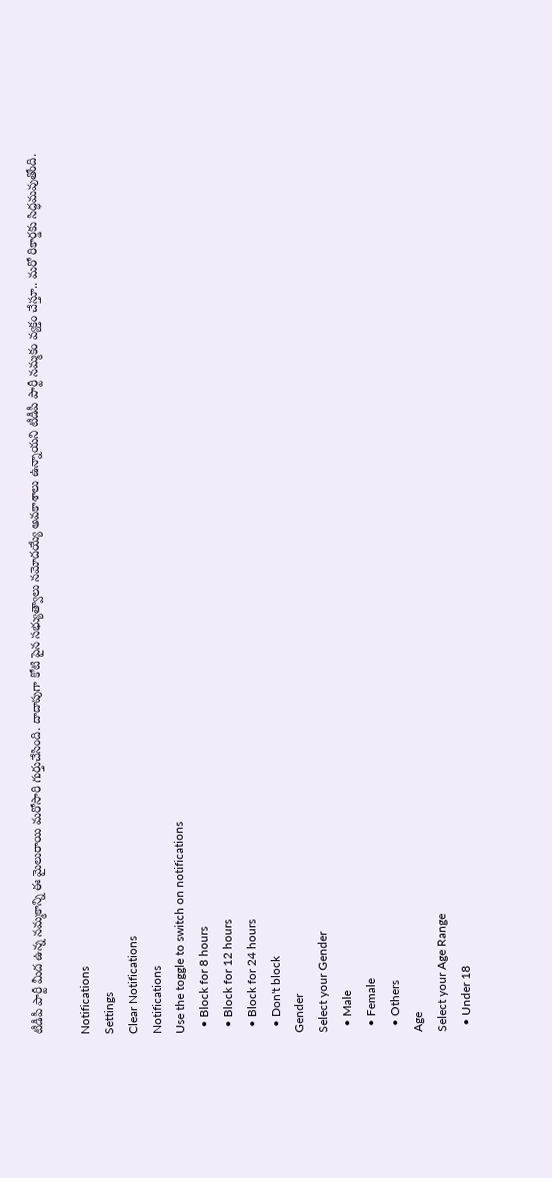టీడీపీ పార్టీ మీద ఉన్న నమ్మకాన్ని ఈ మైలురాయి మరోసారి గుర్తుచేసింది. దాదాపుగా కోటి పైన సభ్యుత్వాలు నమోదయ్యే అవకాశాలు ఉన్నాయని టీడీపీ పార్టీ నమ్మకం వ్యక్తం చేస్తూ.. మరో రికార్డకు సిద్ధమవుతోంది.

Notifications
Settings
Clear Notifications
Notifications
Use the toggle to switch on notifications
  • Block for 8 hours
  • Block for 12 hours
  • Block for 24 hours
  • Don't block
Gender
Select your Gender
  • Male
  • Female
  • Others
Age
Select your Age Range
  • Under 18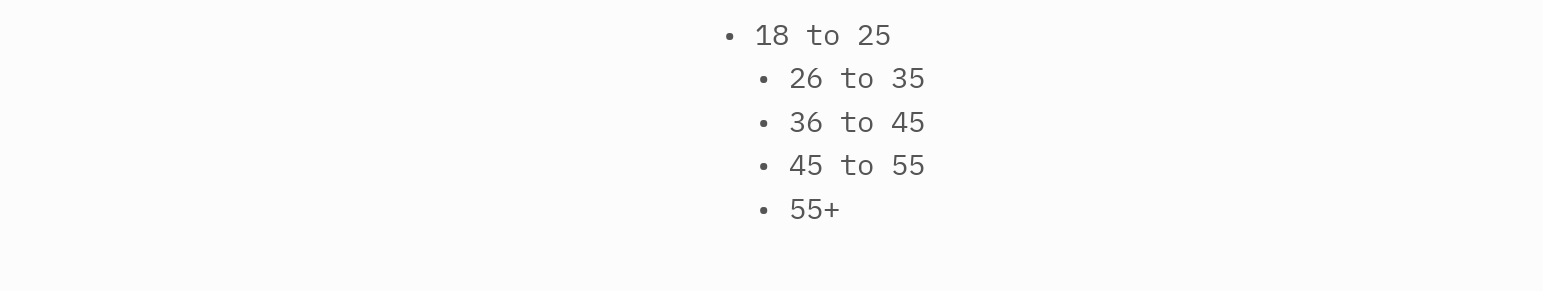• 18 to 25
  • 26 to 35
  • 36 to 45
  • 45 to 55
  • 55+